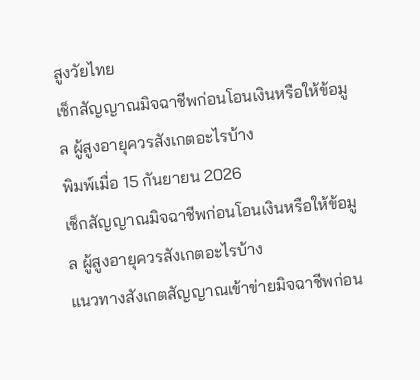สูงวัยไทย
เช็กสัญญาณมิจฉาชีพก่อนโอนเงินหรือให้ข้อมูล ผู้สูงอายุควรสังเกตอะไรบ้าง
พิมพ์เมื่อ 15 กันยายน 2026
เช็กสัญญาณมิจฉาชีพก่อนโอนเงินหรือให้ข้อมูล ผู้สูงอายุควรสังเกตอะไรบ้าง
แนวทางสังเกตสัญญาณเข้าข่ายมิจฉาชีพก่อน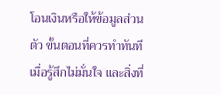โอนเงินหรือให้ข้อมูลส่วนตัว ขั้นตอนที่ควรทำทันทีเมื่อรู้สึกไม่มั่นใจ และสิ่งที่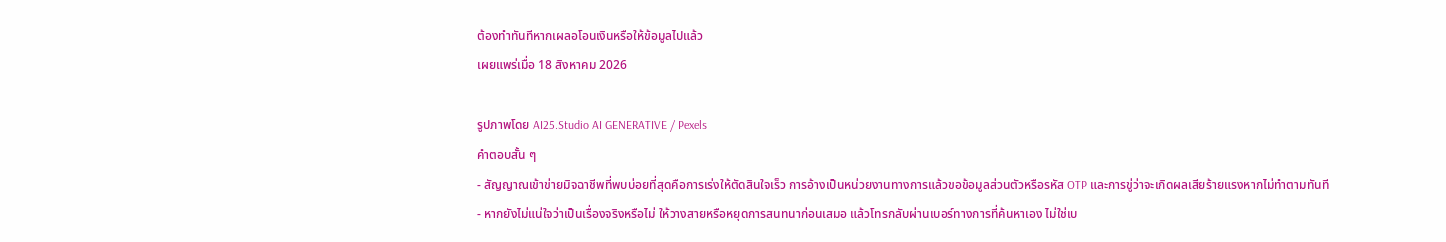ต้องทำทันทีหากเผลอโอนเงินหรือให้ข้อมูลไปแล้ว
เผยแพร่เมื่อ 18 สิงหาคม 2026

รูปภาพโดย AI25.Studio AI GENERATIVE / Pexels
คำตอบสั้น ๆ
- สัญญาณเข้าข่ายมิจฉาชีพที่พบบ่อยที่สุดคือการเร่งให้ตัดสินใจเร็ว การอ้างเป็นหน่วยงานทางการแล้วขอข้อมูลส่วนตัวหรือรหัส OTP และการขู่ว่าจะเกิดผลเสียร้ายแรงหากไม่ทำตามทันที
- หากยังไม่แน่ใจว่าเป็นเรื่องจริงหรือไม่ ให้วางสายหรือหยุดการสนทนาก่อนเสมอ แล้วโทรกลับผ่านเบอร์ทางการที่ค้นหาเอง ไม่ใช่เบ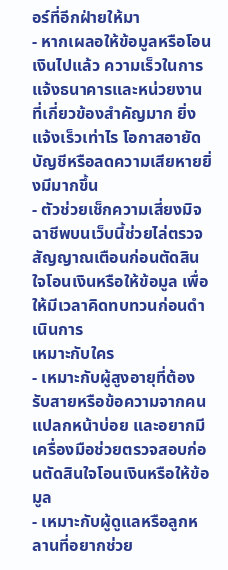อร์ที่อีกฝ่ายให้มา
- หากเผลอให้ข้อมูลหรือโอนเงินไปแล้ว ความเร็วในการแจ้งธนาคารและหน่วยงานที่เกี่ยวข้องสำคัญมาก ยิ่งแจ้งเร็วเท่าไร โอกาสอายัดบัญชีหรือลดความเสียหายยิ่งมีมากขึ้น
- ตัวช่วยเช็กความเสี่ยงมิจฉาชีพบนเว็บนี้ช่วยไล่ตรวจสัญญาณเตือนก่อนตัดสินใจโอนเงินหรือให้ข้อมูล เพื่อให้มีเวลาคิดทบทวนก่อนดำเนินการ
เหมาะกับใคร
- เหมาะกับผู้สูงอายุที่ต้องรับสายหรือข้อความจากคนแปลกหน้าบ่อย และอยากมีเครื่องมือช่วยตรวจสอบก่อนตัดสินใจโอนเงินหรือให้ข้อมูล
- เหมาะกับผู้ดูแลหรือลูกหลานที่อยากช่วย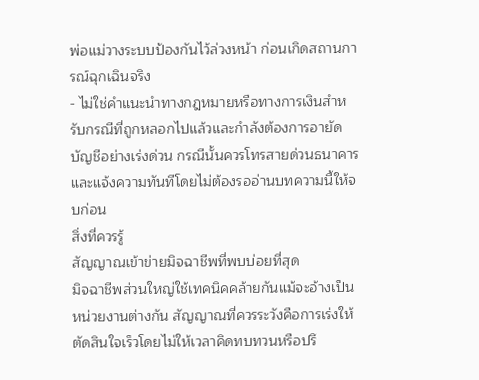พ่อแม่วางระบบป้องกันไว้ล่วงหน้า ก่อนเกิดสถานการณ์ฉุกเฉินจริง
- ไม่ใช่คำแนะนำทางกฎหมายหรือทางการเงินสำหรับกรณีที่ถูกหลอกไปแล้วและกำลังต้องการอายัดบัญชีอย่างเร่งด่วน กรณีนั้นควรโทรสายด่วนธนาคารและแจ้งความทันทีโดยไม่ต้องรออ่านบทความนี้ให้จบก่อน
สิ่งที่ควรรู้
สัญญาณเข้าข่ายมิจฉาชีพที่พบบ่อยที่สุด
มิจฉาชีพส่วนใหญ่ใช้เทคนิคคล้ายกันแม้จะอ้างเป็นหน่วยงานต่างกัน สัญญาณที่ควรระวังคือการเร่งให้ตัดสินใจเร็วโดยไม่ให้เวลาคิดทบทวนหรือปรึ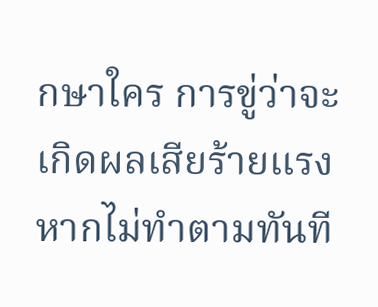กษาใคร การขู่ว่าจะเกิดผลเสียร้ายแรงหากไม่ทำตามทันที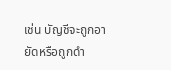เช่น บัญชีจะถูกอายัดหรือถูกดำ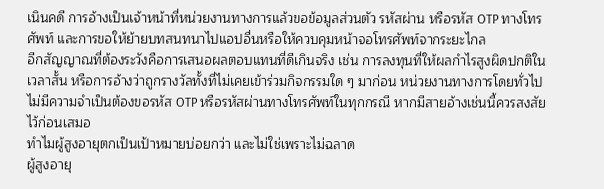เนินคดี การอ้างเป็นเจ้าหน้าที่หน่วยงานทางการแล้วขอข้อมูลส่วนตัว รหัสผ่าน หรือรหัส OTP ทางโทรศัพท์ และการขอให้ย้ายบทสนทนาไปแอปอื่นหรือให้ควบคุมหน้าจอโทรศัพท์จากระยะไกล
อีกสัญญาณที่ต้องระวังคือการเสนอผลตอบแทนที่ดีเกินจริง เช่น การลงทุนที่ให้ผลกำไรสูงผิดปกติในเวลาสั้น หรือการอ้างว่าถูกรางวัลทั้งที่ไม่เคยเข้าร่วมกิจกรรมใด ๆ มาก่อน หน่วยงานทางการโดยทั่วไปไม่มีความจำเป็นต้องขอรหัส OTP หรือรหัสผ่านทางโทรศัพท์ในทุกกรณี หากมีสายอ้างเช่นนี้ควรสงสัยไว้ก่อนเสมอ
ทำไมผู้สูงอายุตกเป็นเป้าหมายบ่อยกว่า และไม่ใช่เพราะไม่ฉลาด
ผู้สูงอายุ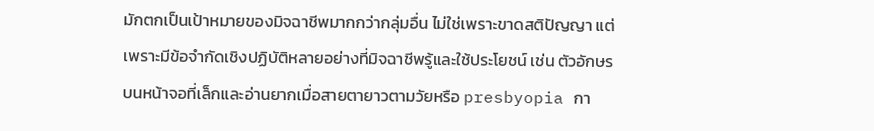มักตกเป็นเป้าหมายของมิจฉาชีพมากกว่ากลุ่มอื่น ไม่ใช่เพราะขาดสติปัญญา แต่เพราะมีข้อจำกัดเชิงปฏิบัติหลายอย่างที่มิจฉาชีพรู้และใช้ประโยชน์ เช่น ตัวอักษรบนหน้าจอที่เล็กและอ่านยากเมื่อสายตายาวตามวัยหรือ presbyopia กา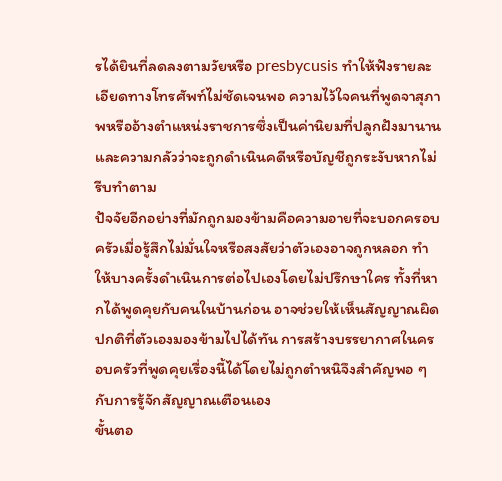รได้ยินที่ลดลงตามวัยหรือ presbycusis ทำให้ฟังรายละเอียดทางโทรศัพท์ไม่ชัดเจนพอ ความไว้ใจคนที่พูดจาสุภาพหรืออ้างตำแหน่งราชการซึ่งเป็นค่านิยมที่ปลูกฝังมานาน และความกลัวว่าจะถูกดำเนินคดีหรือบัญชีถูกระงับหากไม่รีบทำตาม
ปัจจัยอีกอย่างที่มักถูกมองข้ามคือความอายที่จะบอกครอบครัวเมื่อรู้สึกไม่มั่นใจหรือสงสัยว่าตัวเองอาจถูกหลอก ทำให้บางครั้งดำเนินการต่อไปเองโดยไม่ปรึกษาใคร ทั้งที่หากได้พูดคุยกับคนในบ้านก่อน อาจช่วยให้เห็นสัญญาณผิดปกติที่ตัวเองมองข้ามไปได้ทัน การสร้างบรรยากาศในครอบครัวที่พูดคุยเรื่องนี้ได้โดยไม่ถูกตำหนิจึงสำคัญพอ ๆ กับการรู้จักสัญญาณเตือนเอง
ขั้นตอ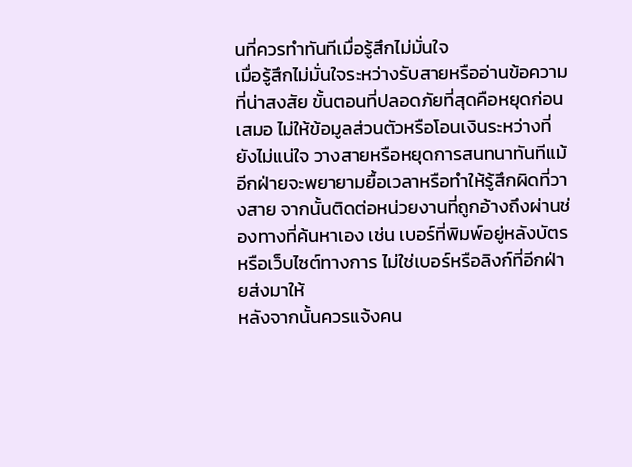นที่ควรทำทันทีเมื่อรู้สึกไม่มั่นใจ
เมื่อรู้สึกไม่มั่นใจระหว่างรับสายหรืออ่านข้อความที่น่าสงสัย ขั้นตอนที่ปลอดภัยที่สุดคือหยุดก่อนเสมอ ไม่ให้ข้อมูลส่วนตัวหรือโอนเงินระหว่างที่ยังไม่แน่ใจ วางสายหรือหยุดการสนทนาทันทีแม้อีกฝ่ายจะพยายามยื้อเวลาหรือทำให้รู้สึกผิดที่วางสาย จากนั้นติดต่อหน่วยงานที่ถูกอ้างถึงผ่านช่องทางที่ค้นหาเอง เช่น เบอร์ที่พิมพ์อยู่หลังบัตรหรือเว็บไซต์ทางการ ไม่ใช่เบอร์หรือลิงก์ที่อีกฝ่ายส่งมาให้
หลังจากนั้นควรแจ้งคน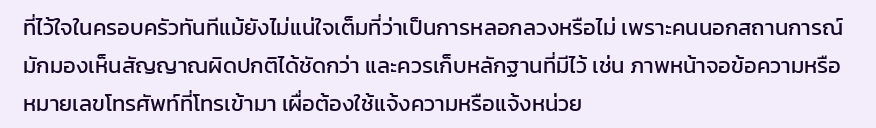ที่ไว้ใจในครอบครัวทันทีแม้ยังไม่แน่ใจเต็มที่ว่าเป็นการหลอกลวงหรือไม่ เพราะคนนอกสถานการณ์มักมองเห็นสัญญาณผิดปกติได้ชัดกว่า และควรเก็บหลักฐานที่มีไว้ เช่น ภาพหน้าจอข้อความหรือหมายเลขโทรศัพท์ที่โทรเข้ามา เผื่อต้องใช้แจ้งความหรือแจ้งหน่วย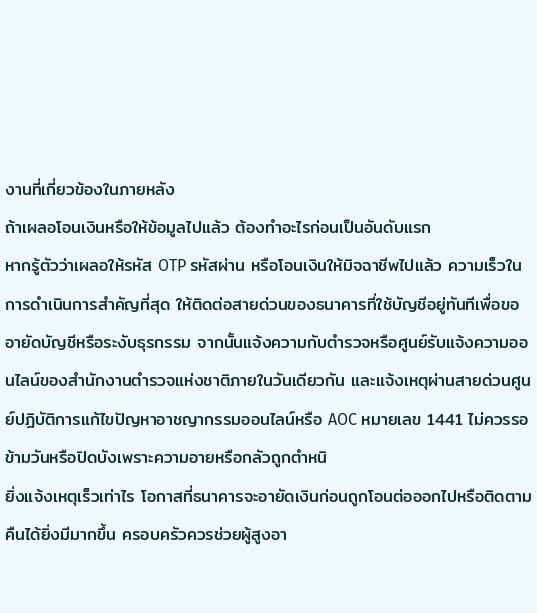งานที่เกี่ยวข้องในภายหลัง
ถ้าเผลอโอนเงินหรือให้ข้อมูลไปแล้ว ต้องทำอะไรก่อนเป็นอันดับแรก
หากรู้ตัวว่าเผลอให้รหัส OTP รหัสผ่าน หรือโอนเงินให้มิจฉาชีพไปแล้ว ความเร็วในการดำเนินการสำคัญที่สุด ให้ติดต่อสายด่วนของธนาคารที่ใช้บัญชีอยู่ทันทีเพื่อขออายัดบัญชีหรือระงับธุรกรรม จากนั้นแจ้งความกับตำรวจหรือศูนย์รับแจ้งความออนไลน์ของสำนักงานตำรวจแห่งชาติภายในวันเดียวกัน และแจ้งเหตุผ่านสายด่วนศูนย์ปฏิบัติการแก้ไขปัญหาอาชญากรรมออนไลน์หรือ AOC หมายเลข 1441 ไม่ควรรอข้ามวันหรือปิดบังเพราะความอายหรือกลัวถูกตำหนิ
ยิ่งแจ้งเหตุเร็วเท่าไร โอกาสที่ธนาคารจะอายัดเงินก่อนถูกโอนต่อออกไปหรือติดตามคืนได้ยิ่งมีมากขึ้น ครอบครัวควรช่วยผู้สูงอา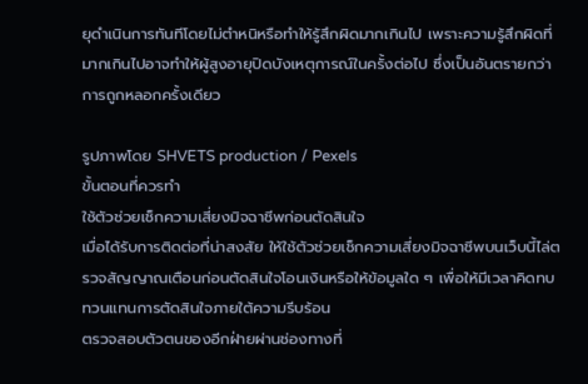ยุดำเนินการทันทีโดยไม่ตำหนิหรือทำให้รู้สึกผิดมากเกินไป เพราะความรู้สึกผิดที่มากเกินไปอาจทำให้ผู้สูงอายุปิดบังเหตุการณ์ในครั้งต่อไป ซึ่งเป็นอันตรายกว่าการถูกหลอกครั้งเดียว

รูปภาพโดย SHVETS production / Pexels
ขั้นตอนที่ควรทำ
ใช้ตัวช่วยเช็กความเสี่ยงมิจฉาชีพก่อนตัดสินใจ
เมื่อได้รับการติดต่อที่น่าสงสัย ให้ใช้ตัวช่วยเช็กความเสี่ยงมิจฉาชีพบนเว็บนี้ไล่ตรวจสัญญาณเตือนก่อนตัดสินใจโอนเงินหรือให้ข้อมูลใด ๆ เพื่อให้มีเวลาคิดทบทวนแทนการตัดสินใจภายใต้ความรีบร้อน
ตรวจสอบตัวตนของอีกฝ่ายผ่านช่องทางที่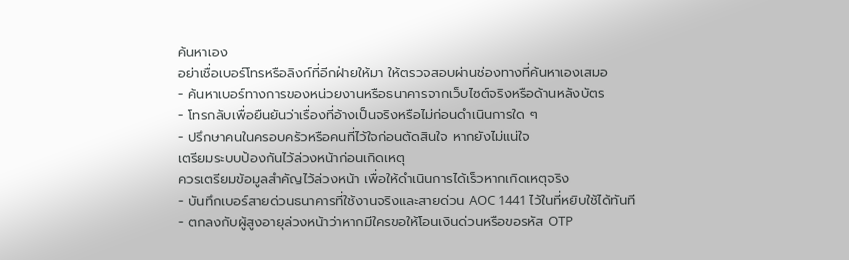ค้นหาเอง
อย่าเชื่อเบอร์โทรหรือลิงก์ที่อีกฝ่ายให้มา ให้ตรวจสอบผ่านช่องทางที่ค้นหาเองเสมอ
- ค้นหาเบอร์ทางการของหน่วยงานหรือธนาคารจากเว็บไซต์จริงหรือด้านหลังบัตร
- โทรกลับเพื่อยืนยันว่าเรื่องที่อ้างเป็นจริงหรือไม่ก่อนดำเนินการใด ๆ
- ปรึกษาคนในครอบครัวหรือคนที่ไว้ใจก่อนตัดสินใจ หากยังไม่แน่ใจ
เตรียมระบบป้องกันไว้ล่วงหน้าก่อนเกิดเหตุ
ควรเตรียมข้อมูลสำคัญไว้ล่วงหน้า เพื่อให้ดำเนินการได้เร็วหากเกิดเหตุจริง
- บันทึกเบอร์สายด่วนธนาคารที่ใช้งานจริงและสายด่วน AOC 1441 ไว้ในที่หยิบใช้ได้ทันที
- ตกลงกับผู้สูงอายุล่วงหน้าว่าหากมีใครขอให้โอนเงินด่วนหรือขอรหัส OTP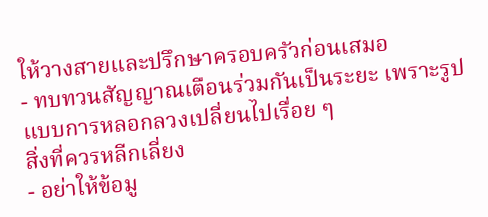ให้วางสายและปรึกษาครอบครัวก่อนเสมอ
- ทบทวนสัญญาณเตือนร่วมกันเป็นระยะ เพราะรูปแบบการหลอกลวงเปลี่ยนไปเรื่อย ๆ
สิ่งที่ควรหลีกเลี่ยง
- อย่าให้ข้อมู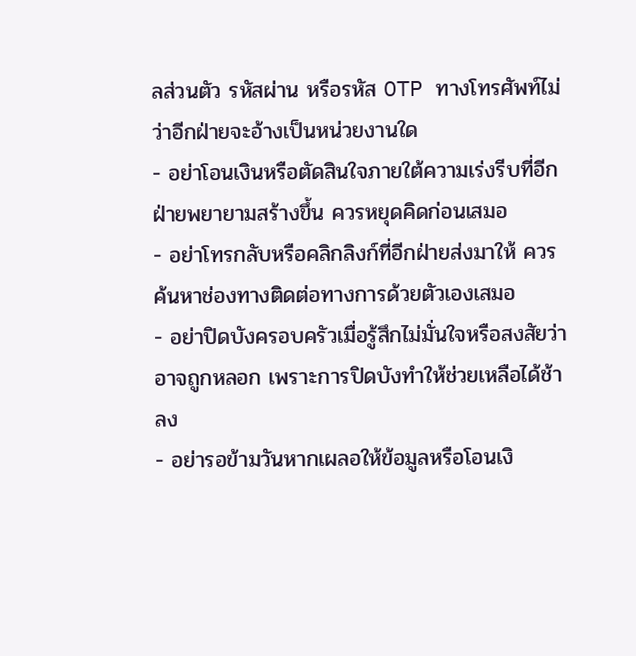ลส่วนตัว รหัสผ่าน หรือรหัส OTP ทางโทรศัพท์ไม่ว่าอีกฝ่ายจะอ้างเป็นหน่วยงานใด
- อย่าโอนเงินหรือตัดสินใจภายใต้ความเร่งรีบที่อีกฝ่ายพยายามสร้างขึ้น ควรหยุดคิดก่อนเสมอ
- อย่าโทรกลับหรือคลิกลิงก์ที่อีกฝ่ายส่งมาให้ ควรค้นหาช่องทางติดต่อทางการด้วยตัวเองเสมอ
- อย่าปิดบังครอบครัวเมื่อรู้สึกไม่มั่นใจหรือสงสัยว่าอาจถูกหลอก เพราะการปิดบังทำให้ช่วยเหลือได้ช้าลง
- อย่ารอข้ามวันหากเผลอให้ข้อมูลหรือโอนเงิ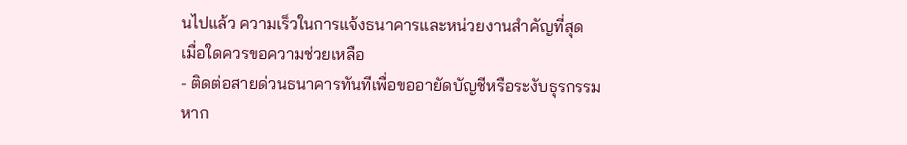นไปแล้ว ความเร็วในการแจ้งธนาคารและหน่วยงานสำคัญที่สุด
เมื่อใดควรขอความช่วยเหลือ
- ติดต่อสายด่วนธนาคารทันทีเพื่อขออายัดบัญชีหรือระงับธุรกรรม หาก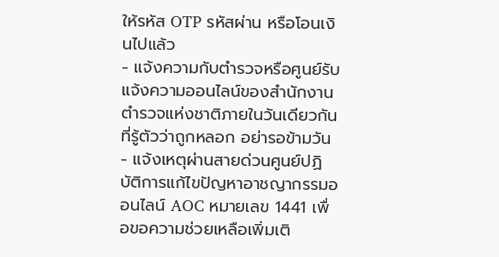ให้รหัส OTP รหัสผ่าน หรือโอนเงินไปแล้ว
- แจ้งความกับตำรวจหรือศูนย์รับแจ้งความออนไลน์ของสำนักงานตำรวจแห่งชาติภายในวันเดียวกันที่รู้ตัวว่าถูกหลอก อย่ารอข้ามวัน
- แจ้งเหตุผ่านสายด่วนศูนย์ปฏิบัติการแก้ไขปัญหาอาชญากรรมออนไลน์ AOC หมายเลข 1441 เพื่อขอความช่วยเหลือเพิ่มเติ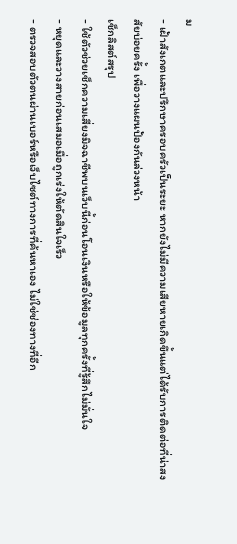ม
- เฝ้าสังเกตและปรึกษาครอบครัวเป็นระยะ หากยังไม่มีความเสียหายเกิดขึ้นแต่ได้รับการติดต่อที่น่าสงสัยบ่อยครั้ง เพื่อวางแผนป้องกันล่วงหน้า
เช็กลิสต์สรุป
- ใช้ตัวช่วยเช็กความเสี่ยงมิจฉาชีพบนเว็บนี้ก่อนโอนเงินหรือให้ข้อมูลทุกครั้งที่รู้สึกไม่มั่นใจ
- หยุดและวางสายก่อนเสมอเมื่อถูกเร่งให้ตัดสินใจเร็ว
- ตรวจสอบตัวตนผ่านเบอร์หรือเว็บไซต์ทางการที่ค้นหาเอง ไม่ใช่ช่องทางที่อีก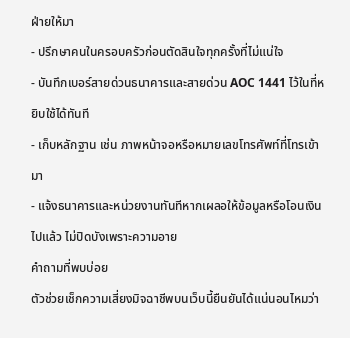ฝ่ายให้มา
- ปรึกษาคนในครอบครัวก่อนตัดสินใจทุกครั้งที่ไม่แน่ใจ
- บันทึกเบอร์สายด่วนธนาคารและสายด่วน AOC 1441 ไว้ในที่หยิบใช้ได้ทันที
- เก็บหลักฐาน เช่น ภาพหน้าจอหรือหมายเลขโทรศัพท์ที่โทรเข้ามา
- แจ้งธนาคารและหน่วยงานทันทีหากเผลอให้ข้อมูลหรือโอนเงินไปแล้ว ไม่ปิดบังเพราะความอาย
คำถามที่พบบ่อย
ตัวช่วยเช็กความเสี่ยงมิจฉาชีพบนเว็บนี้ยืนยันได้แน่นอนไหมว่า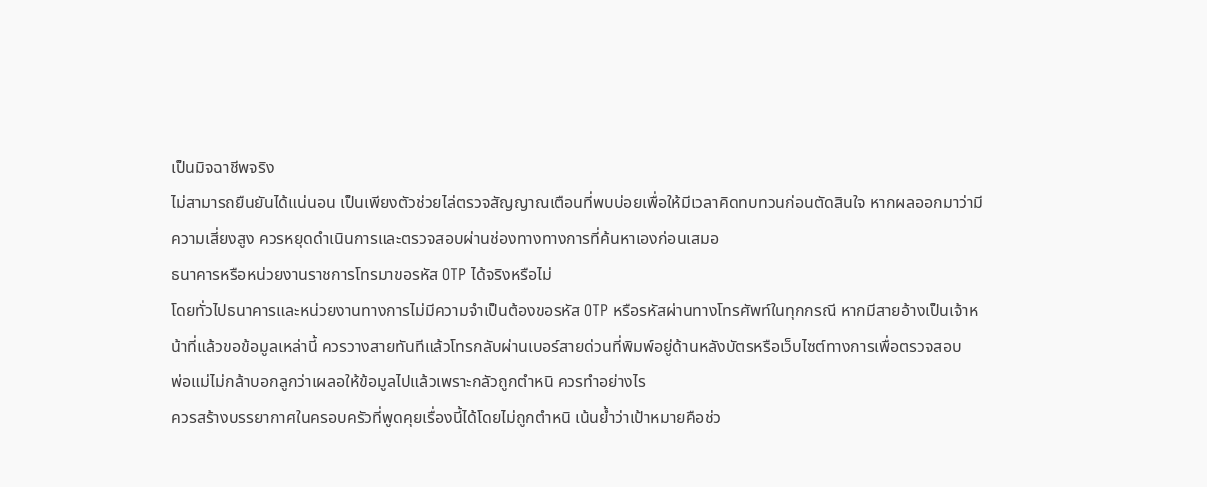เป็นมิจฉาชีพจริง
ไม่สามารถยืนยันได้แน่นอน เป็นเพียงตัวช่วยไล่ตรวจสัญญาณเตือนที่พบบ่อยเพื่อให้มีเวลาคิดทบทวนก่อนตัดสินใจ หากผลออกมาว่ามีความเสี่ยงสูง ควรหยุดดำเนินการและตรวจสอบผ่านช่องทางทางการที่ค้นหาเองก่อนเสมอ
ธนาคารหรือหน่วยงานราชการโทรมาขอรหัส OTP ได้จริงหรือไม่
โดยทั่วไปธนาคารและหน่วยงานทางการไม่มีความจำเป็นต้องขอรหัส OTP หรือรหัสผ่านทางโทรศัพท์ในทุกกรณี หากมีสายอ้างเป็นเจ้าหน้าที่แล้วขอข้อมูลเหล่านี้ ควรวางสายทันทีแล้วโทรกลับผ่านเบอร์สายด่วนที่พิมพ์อยู่ด้านหลังบัตรหรือเว็บไซต์ทางการเพื่อตรวจสอบ
พ่อแม่ไม่กล้าบอกลูกว่าเผลอให้ข้อมูลไปแล้วเพราะกลัวถูกตำหนิ ควรทำอย่างไร
ควรสร้างบรรยากาศในครอบครัวที่พูดคุยเรื่องนี้ได้โดยไม่ถูกตำหนิ เน้นย้ำว่าเป้าหมายคือช่ว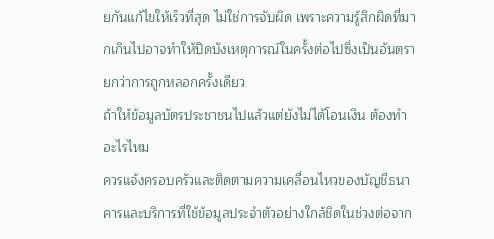ยกันแก้ไขให้เร็วที่สุด ไม่ใช่การจับผิด เพราะความรู้สึกผิดที่มากเกินไปอาจทำให้ปิดบังเหตุการณ์ในครั้งต่อไปซึ่งเป็นอันตรายกว่าการถูกหลอกครั้งเดียว
ถ้าให้ข้อมูลบัตรประชาชนไปแล้วแต่ยังไม่ได้โอนเงิน ต้องทำอะไรไหม
ควรแจ้งครอบครัวและติดตามความเคลื่อนไหวของบัญชีธนาคารและบริการที่ใช้ข้อมูลประจำตัวอย่างใกล้ชิดในช่วงต่อจาก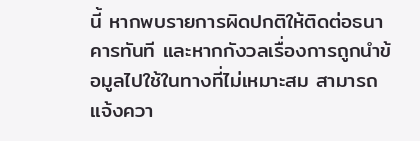นี้ หากพบรายการผิดปกติให้ติดต่อธนาคารทันที และหากกังวลเรื่องการถูกนำข้อมูลไปใช้ในทางที่ไม่เหมาะสม สามารถแจ้งควา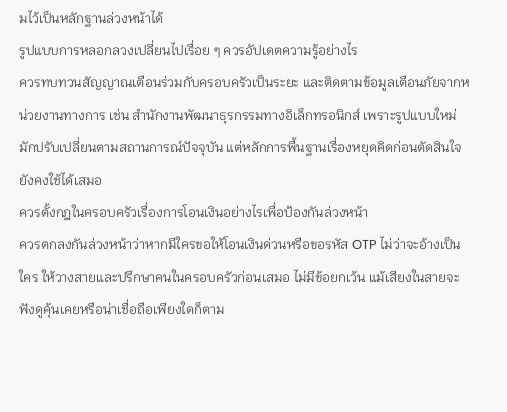มไว้เป็นหลักฐานล่วงหน้าได้
รูปแบบการหลอกลวงเปลี่ยนไปเรื่อย ๆ ควรอัปเดตความรู้อย่างไร
ควรทบทวนสัญญาณเตือนร่วมกับครอบครัวเป็นระยะ และติดตามข้อมูลเตือนภัยจากหน่วยงานทางการ เช่น สำนักงานพัฒนาธุรกรรมทางอิเล็กทรอนิกส์ เพราะรูปแบบใหม่มักปรับเปลี่ยนตามสถานการณ์ปัจจุบัน แต่หลักการพื้นฐานเรื่องหยุดคิดก่อนตัดสินใจยังคงใช้ได้เสมอ
ควรตั้งกฎในครอบครัวเรื่องการโอนเงินอย่างไรเพื่อป้องกันล่วงหน้า
ควรตกลงกันล่วงหน้าว่าหากมีใครขอให้โอนเงินด่วนหรือขอรหัส OTP ไม่ว่าจะอ้างเป็นใคร ให้วางสายและปรึกษาคนในครอบครัวก่อนเสมอ ไม่มีข้อยกเว้น แม้เสียงในสายจะฟังดูคุ้นเคยหรือน่าเชื่อถือเพียงใดก็ตาม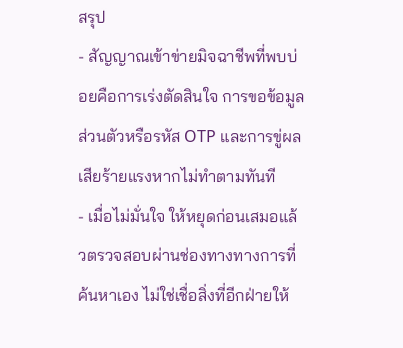สรุป
- สัญญาณเข้าข่ายมิจฉาชีพที่พบบ่อยคือการเร่งตัดสินใจ การขอข้อมูลส่วนตัวหรือรหัส OTP และการขู่ผลเสียร้ายแรงหากไม่ทำตามทันที
- เมื่อไม่มั่นใจ ให้หยุดก่อนเสมอแล้วตรวจสอบผ่านช่องทางทางการที่ค้นหาเอง ไม่ใช่เชื่อสิ่งที่อีกฝ่ายให้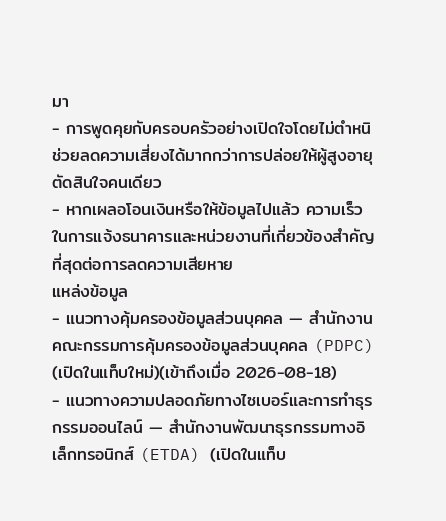มา
- การพูดคุยกับครอบครัวอย่างเปิดใจโดยไม่ตำหนิช่วยลดความเสี่ยงได้มากกว่าการปล่อยให้ผู้สูงอายุตัดสินใจคนเดียว
- หากเผลอโอนเงินหรือให้ข้อมูลไปแล้ว ความเร็วในการแจ้งธนาคารและหน่วยงานที่เกี่ยวข้องสำคัญที่สุดต่อการลดความเสียหาย
แหล่งข้อมูล
- แนวทางคุ้มครองข้อมูลส่วนบุคคล — สำนักงานคณะกรรมการคุ้มครองข้อมูลส่วนบุคคล (PDPC) (เปิดในแท็บใหม่)(เข้าถึงเมื่อ 2026-08-18)
- แนวทางความปลอดภัยทางไซเบอร์และการทำธุรกรรมออนไลน์ — สำนักงานพัฒนาธุรกรรมทางอิเล็กทรอนิกส์ (ETDA) (เปิดในแท็บ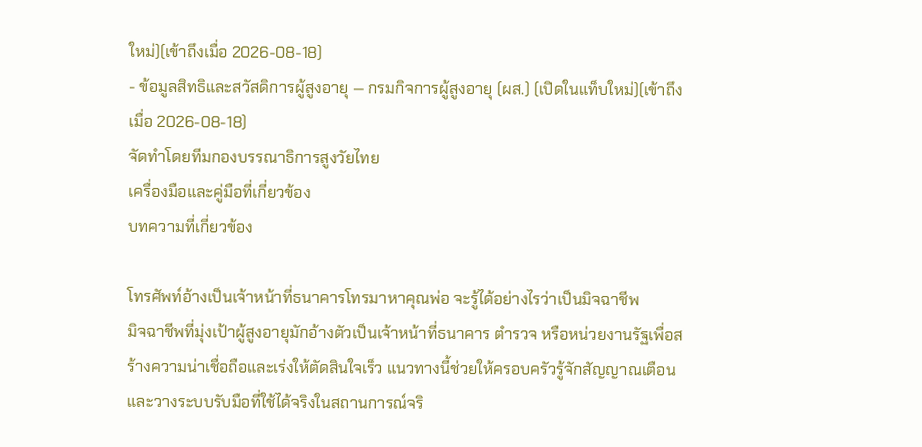ใหม่)(เข้าถึงเมื่อ 2026-08-18)
- ข้อมูลสิทธิและสวัสดิการผู้สูงอายุ — กรมกิจการผู้สูงอายุ (ผส.) (เปิดในแท็บใหม่)(เข้าถึงเมื่อ 2026-08-18)
จัดทำโดยทีมกองบรรณาธิการสูงวัยไทย
เครื่องมือและคู่มือที่เกี่ยวข้อง
บทความที่เกี่ยวข้อง

โทรศัพท์อ้างเป็นเจ้าหน้าที่ธนาคารโทรมาหาคุณพ่อ จะรู้ได้อย่างไรว่าเป็นมิจฉาชีพ
มิจฉาชีพที่มุ่งเป้าผู้สูงอายุมักอ้างตัวเป็นเจ้าหน้าที่ธนาคาร ตำรวจ หรือหน่วยงานรัฐเพื่อสร้างความน่าเชื่อถือและเร่งให้ตัดสินใจเร็ว แนวทางนี้ช่วยให้ครอบครัวรู้จักสัญญาณเตือนและวางระบบรับมือที่ใช้ได้จริงในสถานการณ์จริ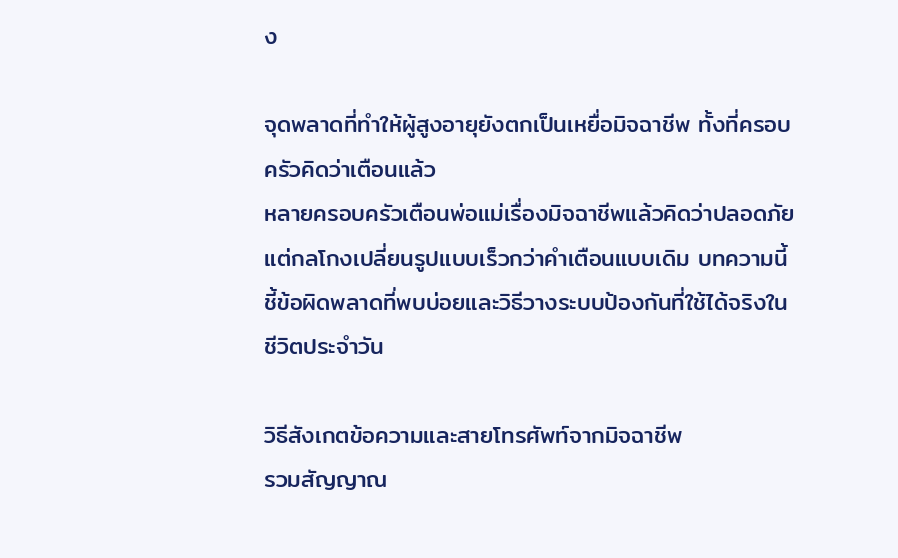ง

จุดพลาดที่ทำให้ผู้สูงอายุยังตกเป็นเหยื่อมิจฉาชีพ ทั้งที่ครอบครัวคิดว่าเตือนแล้ว
หลายครอบครัวเตือนพ่อแม่เรื่องมิจฉาชีพแล้วคิดว่าปลอดภัย แต่กลโกงเปลี่ยนรูปแบบเร็วกว่าคำเตือนแบบเดิม บทความนี้ชี้ข้อผิดพลาดที่พบบ่อยและวิธีวางระบบป้องกันที่ใช้ได้จริงในชีวิตประจำวัน

วิธีสังเกตข้อความและสายโทรศัพท์จากมิจฉาชีพ
รวมสัญญาณ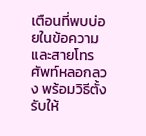เตือนที่พบบ่อยในข้อความและสายโทรศัพท์หลอกลวง พร้อมวิธีตั้งรับให้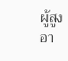ผู้สูงอา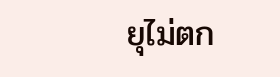ยุไม่ตก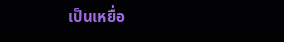เป็นเหยื่อ